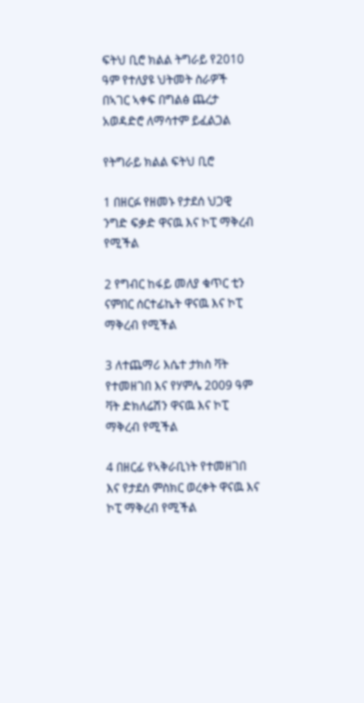ፍትህ ቢሮ ክልል ትግራይ የ2010 ዓም የተለያዩ ህትመት ስራዎች በኣገር ኣቀፍ በግልፅ ጨረታ አወዳድሮ ለማሳተም ይፈልጋል

የትግራይ ክልል ፍትህ ቢሮ

1 በዘርፉ የዘመኑ የታደሰ ህጋዊ ንግድ ፍቃድ ዋናዉ እና ኮፒ ማቅረብ የሚችል

2 የግብር ከፋይ መለያ ቁጥር ቲን ናምበር ሰርተፊኬት ዋናዉ እና ኮፒ ማቅረብ የሚችል

3 ለተጨማሪ እሴተ ታክስ ቫት የተመዘገበ እና የሃምሌ 2009 ዓም ቫት ድክለሬሽን ዋናዉ እና ኮፒ ማቅረብ የሚችል

4 በዘርፊ የኣቅራቢነት የተመዘገበ እና የታደሰ ምስክር ወረቀት ዋናዉ እና ኮፒ ማቅረብ የሚችል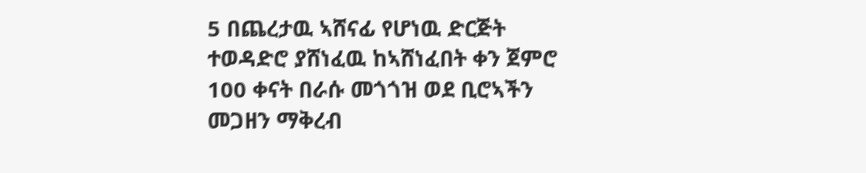5 በጨረታዉ ኣሸናፊ የሆነዉ ድርጅት ተወዳድሮ ያሸነፈዉ ከኣሸነፈበት ቀን ጀምሮ 100 ቀናት በራሱ መጎጎዝ ወደ ቢሮኣችን መጋዘን ማቅረብ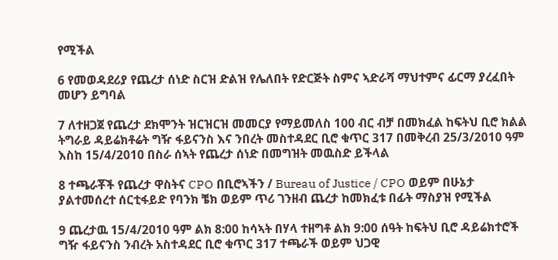የሚችል

6 የመወዳደሪያ የጨረታ ሰነድ ስርዝ ድልዝ የሌለበት የድርጅት ስምና ኣድራሻ ማህተምና ፊርማ ያረፈበት መሆን ይግባል

7 ለተዘጋጀ የጨረታ ደክሞንት ዝርዝርዝ መመርያ የማይመለስ 100 ብር ብቻ በመክፈል ከፍትህ ቢሮ ክልል ትግራይ ዳይሬክቶሬት ግዥ ፋይናንስ እና ንበረት መስተዳደር ቢሮ ቁጥር 317 በመቅረብ 25/3/2010 ዓም እስከ 15/4/2010 በስራ ሰኣት የጨረታ ሰነድ በመግዝት መዉስድ ይችላል

8 ተጫራቾች የጨረታ ዋስትና CPO በቢሮኣችን / Bureau of Justice / CPO ወይም በሁኔታ ያልተመሰረተ ሰርቲፋይድ የባንክ ቼክ ወይም ጥሪ ገንዘብ ጨረታ ከመክፈቱ በፊት ማስያዝ የሚችል

9 ጨረታዉ 15/4/2010 ዓም ልክ 8:00 ከሳኣት በሃላ ተዘግቶ ልክ 9:00 ሰዓት ከፍትህ ቢሮ ዳይሬክተሮች ግዥ ፋይናንስ ንብረት አስተዳደር ቢሮ ቁጥር 317 ተጫራች ወይም ህጋዊ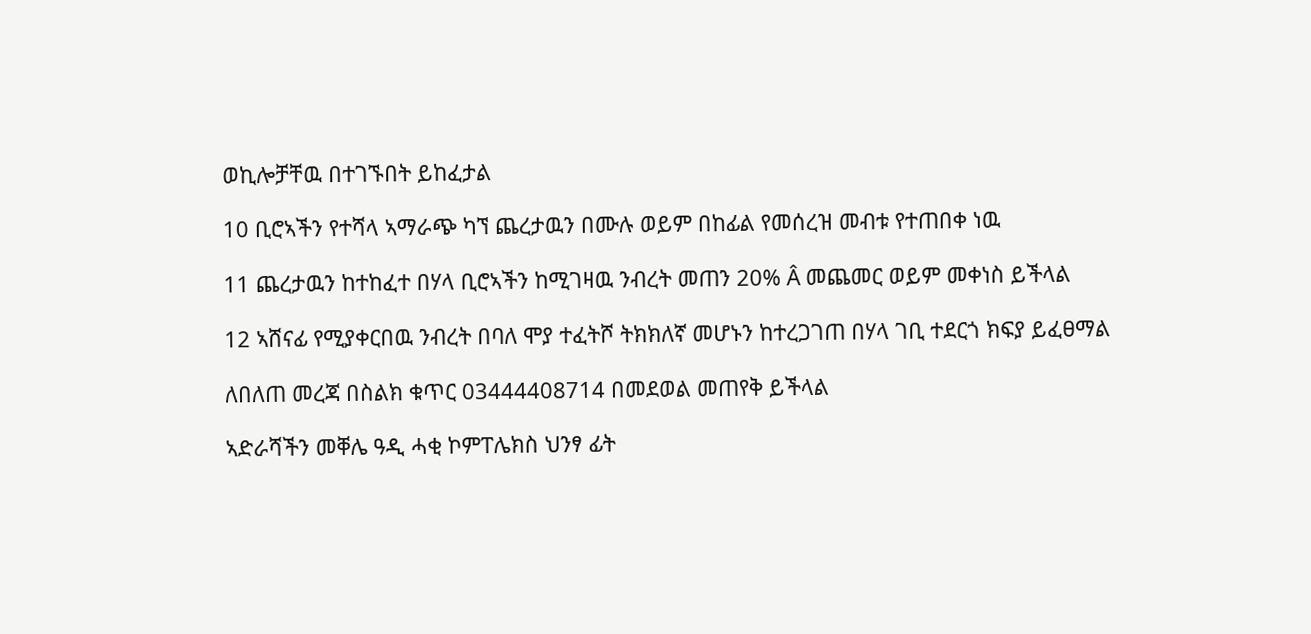ወኪሎቻቸዉ በተገኙበት ይከፈታል

10 ቢሮኣችን የተሻላ ኣማራጭ ካኘ ጨረታዉን በሙሉ ወይም በከፊል የመሰረዝ መብቱ የተጠበቀ ነዉ

11 ጨረታዉን ከተከፈተ በሃላ ቢሮኣችን ከሚገዛዉ ንብረት መጠን 20% Â መጨመር ወይም መቀነስ ይችላል

12 ኣሸናፊ የሚያቀርበዉ ንብረት በባለ ሞያ ተፈትሾ ትክክለኛ መሆኑን ከተረጋገጠ በሃላ ገቢ ተደርጎ ክፍያ ይፈፀማል

ለበለጠ መረጃ በስልክ ቁጥር 03444408714 በመደወል መጠየቅ ይችላል

ኣድራሻችን መቐሌ ዓዲ ሓቂ ኮምፐሌክስ ህንፃ ፊት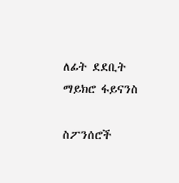ለፊት ደደቢት ማይክሮ ፋይናንስ

ስፖንሰሮች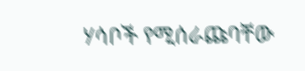ሃሳቦች የሚሰራጩባቸው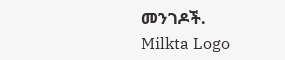መንገዶች.
Milkta Logo